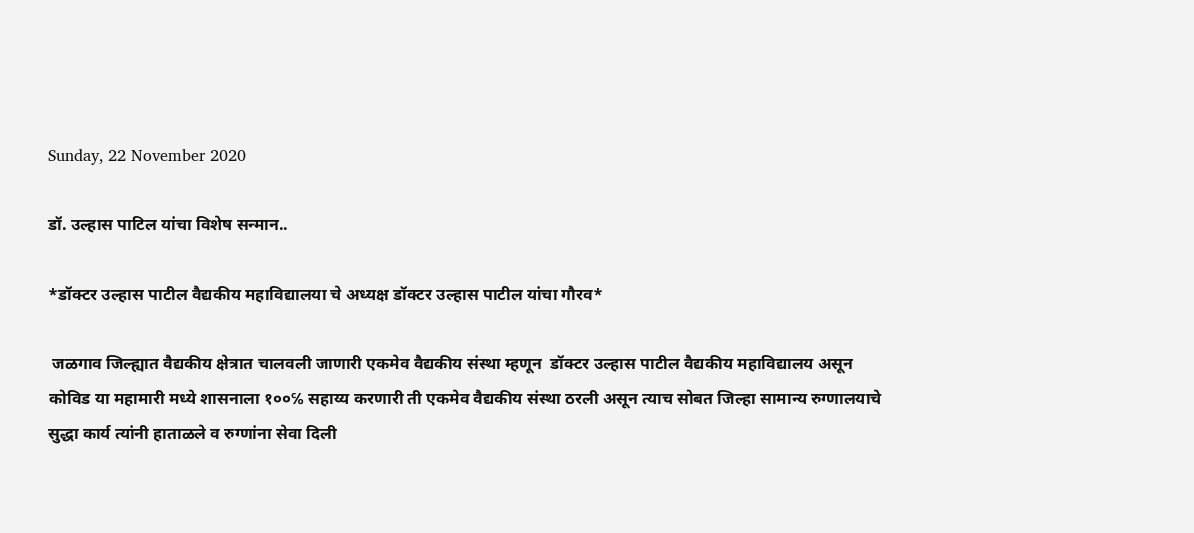Sunday, 22 November 2020

डॉ. उल्हास पाटिल यांचा विशेष सन्मान..

*डॉक्टर उल्हास पाटील वैद्यकीय महाविद्यालया चे अध्यक्ष डॉक्टर उल्हास पाटील यांचा गौरव*

 जळगाव जिल्ह्यात वैद्यकीय क्षेत्रात चालवली जाणारी एकमेव वैद्यकीय संस्था म्हणून  डॉक्टर उल्हास पाटील वैद्यकीय महाविद्यालय असून कोविड या महामारी मध्ये शासनाला १००℅ सहाय्य करणारी ती एकमेव वैद्यकीय संस्था ठरली असून त्याच सोबत जिल्हा सामान्य रुग्णालयाचे सुद्धा कार्य त्यांनी हाताळले व रुग्णांना सेवा दिली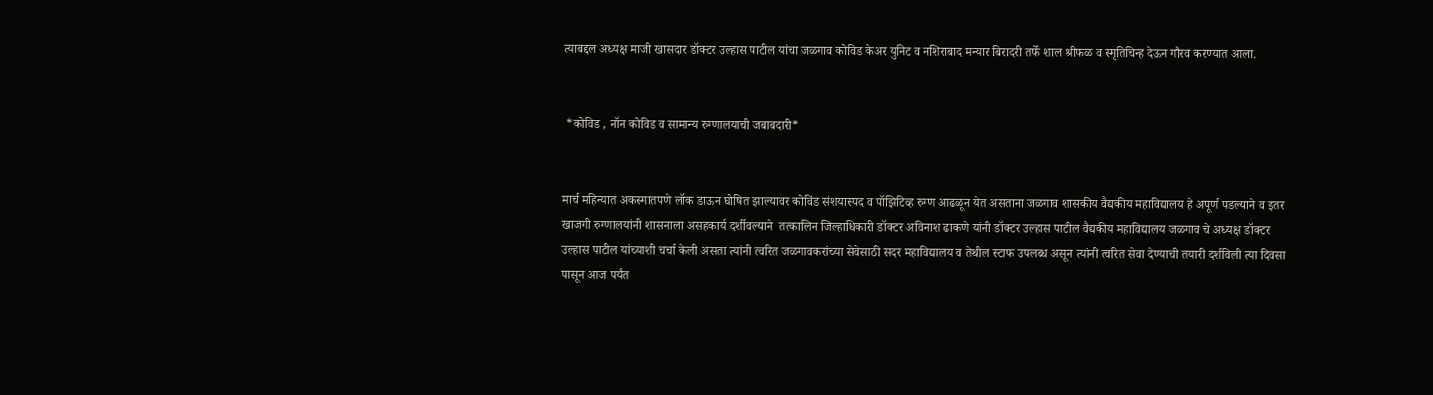त्याबद्दल अध्यक्ष माजी खासदार डॉक्टर उल्हास पाटील यांचा जळगाव कोविड केअर युनिट व नशिराबाद मन्यार बिरादरी तर्फे शाल श्रीफळ व स्मृतिचिन्ह देऊन गौरव करण्यात आला.


 *कोविड , नॉन कोविड व सामान्य रुग्णालयाची जबाबदारी*


मार्च महिन्यात अकस्मातपणे लॉक डाऊन घोषित झाल्यावर कोविंड संशयास्पद व पॉझिटिव्ह रुग्ण आढळून येत असताना जळगाव शासकीय वैद्यकीय महाविद्यालय हे अपूर्ण पडल्याने व इतर खाजगी रुग्णालयांनी शासनाला असहकार्य दर्शीवल्याने  तत्कालिन जिल्हाधिकारी डॉक्टर अविनाश ढाकणे यांनी डॉक्टर उल्हास पाटील वैद्यकीय महाविद्यालय जळगाव चे अध्यक्ष डॉक्टर उल्हास पाटील यांच्याशी चर्चा केली असता त्यांनी त्वरित जळगावकरांच्या सेवेसाठी सदर महाविद्यालय व तेथील स्टाफ उपलब्ध असून त्यांनी त्वरित सेवा देण्याची तयारी दर्शविली त्या दिवसा पासून आज पर्यंत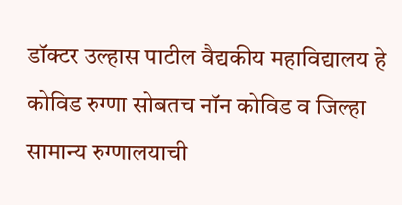डॉक्टर उल्हास पाटील वैद्यकीय महाविद्यालय हे कोविड रुग्णा सोबतच नॉन कोविड व जिल्हा सामान्य रुग्णालयाची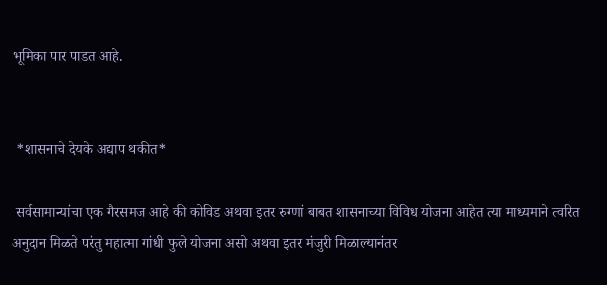भूमिका पार पाडत आहे.


 *शासनाचे देयके अद्याप थकीत*

 सर्वसामान्यांचा एक गैरसमज आहे की कोविड अथवा इतर रुग्णां बाबत शासनाच्या विविध योजना आहेत त्या माध्यमाने त्वरित अनुदान मिळते परंतु महात्मा गांधी फुले योजना असो अथवा इतर मंजुरी मिळाल्यानंतर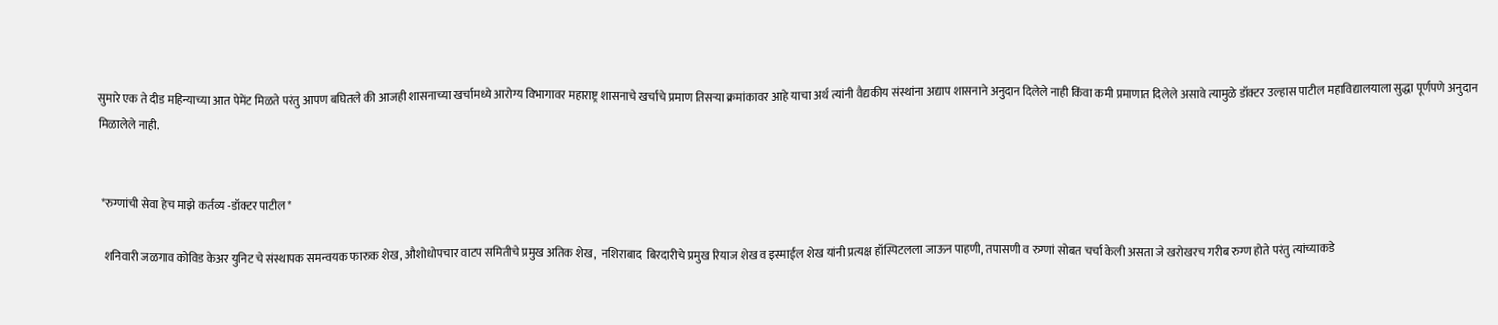सुमारे एक ते दीड महिन्याच्या आत पेमेंट मिळते परंतु आपण बघितले की आजही शासनाच्या खर्चामध्ये आरोग्य विभागावर महाराष्ट्र शासनाचे खर्चाचे प्रमाण तिसऱ्या क्रमांकावर आहे याचा अर्थ त्यांनी वैद्यकीय संस्थांना अद्याप शासनाने अनुदान दिलेले नाही किंवा कमी प्रमाणात दिलेले असावे त्यामुळे डॉक्टर उल्हास पाटील महाविद्यालयाला सुद्धा पूर्णपणे अनुदान मिळालेले नाही.


 *रुग्णांची सेवा हेच माझे कर्तव्य -डॉक्टर पाटील*

  शनिवारी जळगाव कोविड केअर युनिट चे संस्थापक समन्वयक फारुक शेख, औशोधोपचार वाटप समितीचे प्रमुख अतिक शेख,  नशिराबाद  बिरदारीचे प्रमुख रियाज शेख व इस्माईल शेख यांनी प्रत्यक्ष हॉस्पिटलला जाऊन पाहणी, तपासणी व रुग्णां सोबत चर्चा केली असता जे खरोखरच गरीब रुग्ण होते परंतु त्यांच्याकडे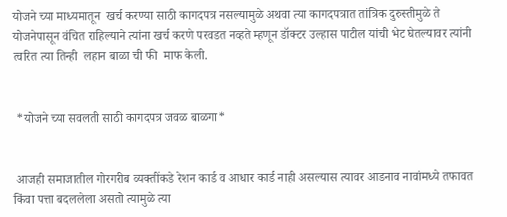योजने च्या माध्यमातून  खर्च करण्या साठी कागदपत्र नसल्यामुळे अथवा त्या कागदपत्रात तांत्रिक दुरुस्तीमुळे ते योजनेपासून वंचित राहिल्याने त्यांना खर्च करणे परवडत नव्हते म्हणून डॉक्टर उल्हास पाटील यांची भेट घेतल्यावर त्यांनी त्वरित त्या तिन्ही  लहान बाळा ची फी  माफ केली.


 *योजने च्या सवलती साठी कागदपत्र जवळ बाळगा*


 आजही समाजातील गोरगरीब व्यक्तींकडे रेशन कार्ड व आधार कार्ड नाही असल्यास त्यावर आडनाव नावांमध्ये तफावत किंवा पत्ता बदललेला असतो त्यामुळे त्या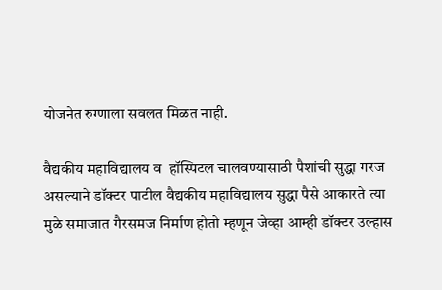योजनेत रुग्णाला सवलत मिळत नाही.

वैद्यकीय महाविद्यालय व  हॉस्पिटल चालवण्यासाठी पैशांची सुद्धा गरज असल्याने डॉक्टर पाटील वैद्यकीय महाविद्यालय सुद्धा पैसे आकारते त्या मुळे समाजात गैरसमज निर्माण होतो म्हणून जेव्हा आम्ही डॉक्टर उल्हास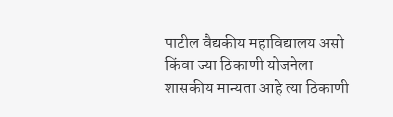पाटील वैद्यकीय महाविद्यालय असो किंवा ज्या ठिकाणी योजनेला शासकीय मान्यता आहे त्या ठिकाणी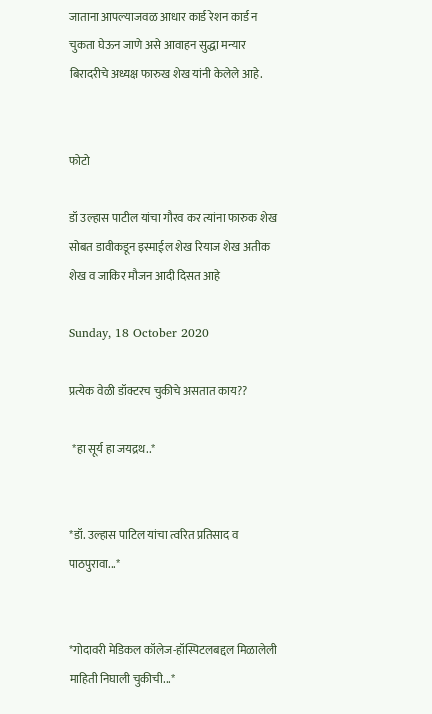जाताना आपल्याजवळ आधार कार्ड रेशन कार्ड न चुकता घेऊन जाणे असे आवाहन सुद्धा मन्यार बिरादरीचे अध्यक्ष फारुख शेख यांनी केलेले आहे.


फोटो

डॉ उल्हास पाटील यांचा गौरव कर त्यांना फारुक शेख सोबत डावीकडून इस्माईल शेख रियाज शेख अतीक शेख व जाकिर मौजन आदी दिसत आहे

Sunday, 18 October 2020

प्रत्येक वेळी डॉक्टरच चुकीचे असतात काय??

 *हा सूर्य हा जयद्रथ..*


*डॉ. उल्हास पाटिल यांचा त्वरित प्रतिसाद व पाठपुरावा...*


*गोदावरी मेडिकल कॉलेज-हॉस्पिटलबद्दल मिळालेली माहिती निघाली चुकीची...*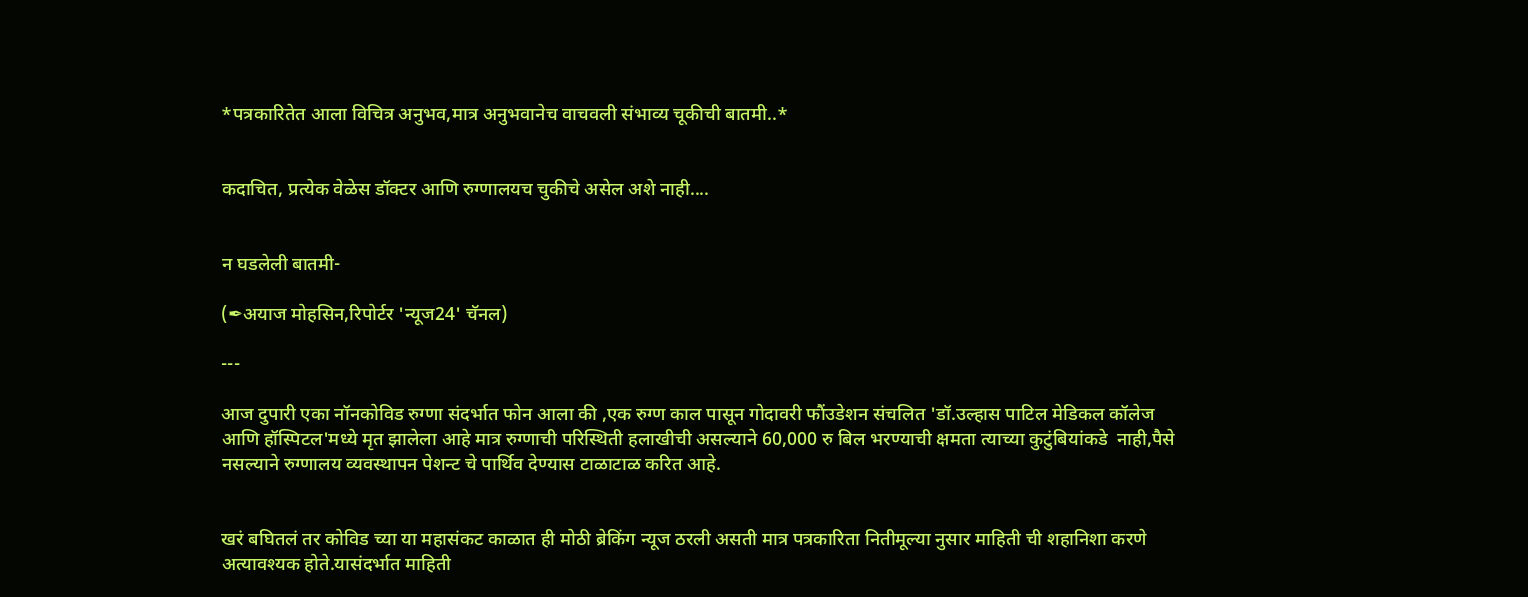*पत्रकारितेत आला विचित्र अनुभव,मात्र अनुभवानेच वाचवली संभाव्य चूकीची बातमी..*


कदाचित, प्रत्येक वेळेस डॉक्टर आणि रुग्णालयच चुकीचे असेल अशे नाही....


न घडलेली बातमी-

(✒अयाज मोहसिन,रिपोर्टर 'न्यूज24' चॅनल)

---

आज दुपारी एका नॉनकोविड रुग्णा संदर्भात फोन आला की ,एक रुग्ण काल पासून गोदावरी फौंउडेशन संचलित 'डॉ.उल्हास पाटिल मेडिकल कॉलेज आणि हॉस्पिटल'मध्ये मृत झालेला आहे मात्र रुग्णाची परिस्थिती हलाखीची असल्याने 60,000 रु बिल भरण्याची क्षमता त्याच्या कुटुंबियांकडे  नाही,पैसे नसल्याने रुग्णालय व्यवस्थापन पेशन्ट चे पार्थिव देण्यास टाळाटाळ करित आहे.


खरं बघितलं तर कोविड च्या या महासंकट काळात ही मोठी ब्रेकिंग न्यूज ठरली असती मात्र पत्रकारिता नितीमूल्या नुसार माहिती ची शहानिशा करणे अत्यावश्यक होते.यासंदर्भात माहिती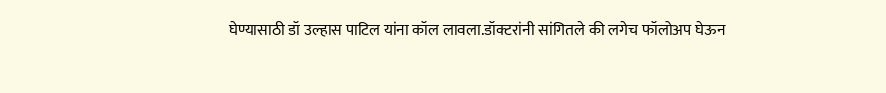घेण्यासाठी डॉ उल्हास पाटिल यांना कॉल लावला.डॉक्टरांनी सांगितले की लगेच फॉलोअप घेऊन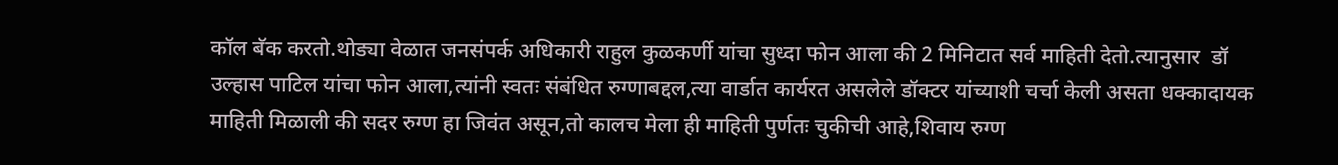कॉल बॅक करतो.थोड्या वेळात जनसंपर्क अधिकारी राहुल कुळकर्णी यांचा सुध्दा फोन आला की 2 मिनिटात सर्व माहिती देतो.त्यानुसार  डॉ उल्हास पाटिल यांचा फोन आला,त्यांनी स्वतः संबंधित रुग्णाबद्दल,त्या वार्डात कार्यरत असलेले डॉक्टर यांच्याशी चर्चा केली असता धक्कादायक माहिती मिळाली की सदर रुग्ण हा जिवंत असून,तो कालच मेला ही माहिती पुर्णतः चुकीची आहे,शिवाय रुग्ण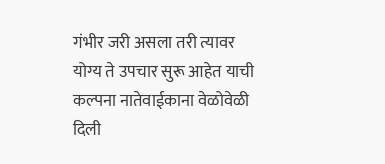गंभीर जरी असला तरी त्यावर योग्य ते उपचार सुरू आहेत याची कल्पना नातेवाईकाना वेळोवेळी दिली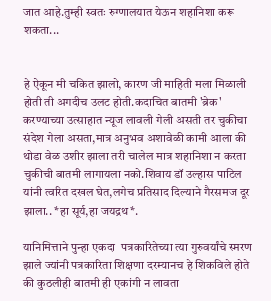जात आहे.तुम्ही स्वतः रुग्णालयात येऊन शहानिशा करू शकता...


हे ऐकून मी चकित झालो, कारण जी माहिती मला मिळाली होती ती अगदीच उलट होती.कदाचित बातमी 'ब्रेक' करण्याच्या उत्साहात न्यूज लावली गेली असती तर चुकीचा संदेश गेला असता,मात्र अनुभव अशावेळी कामी आला की थोडा वेळ उशीर झाला तरी चालेल मात्र शहानिशा न करता चुकीची बातमी लागायला नको.शिवाय डॉ उल्हास पाटिल यांनी त्वरित दखल घेत,लगेच प्रतिसाद दिल्याने गैरसमज दूर झाला.. *हा सूर्य,हा जयद्रथ*.

यानिमित्ताने पुन्हा एकदा  पत्रकारितेच्या त्या गुरुवर्यांचे स्मरण झाले ज्यांनी पत्रकारिता शिक्षणा दरम्यानच हे शिकविले होते की कुठलीही बातमी ही एकांगी न लावता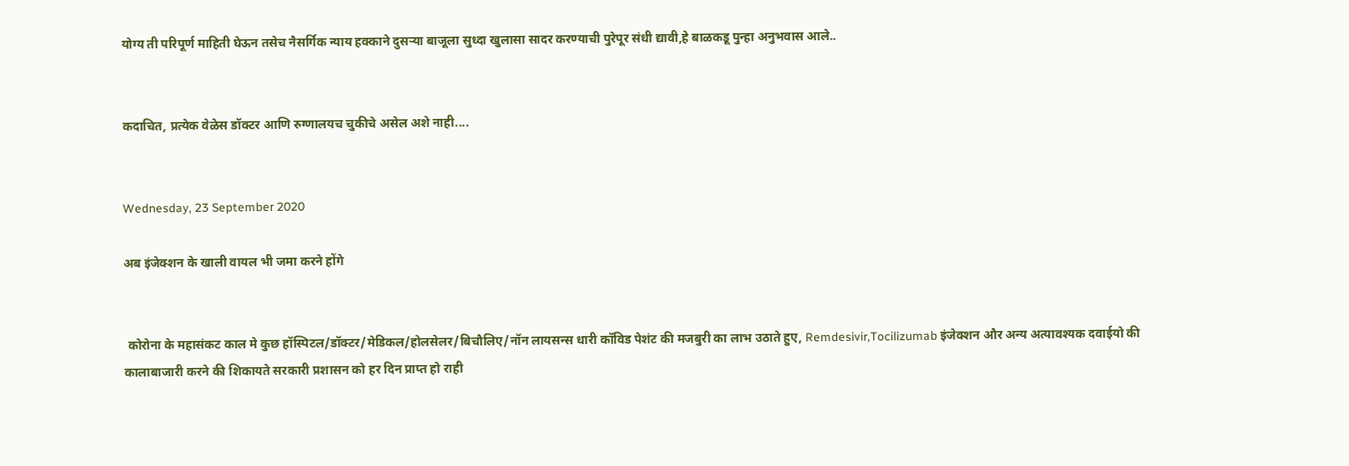योग्य ती परिपूर्ण माहिती घेऊन तसेच नैसर्गिक न्याय हक्काने दुसऱ्या बाजूला सुध्दा खुलासा सादर करण्याची पुरेपूर संधी द्यावी,हे बाळकडू पुन्हा अनुभवास आले..


कदाचित, प्रत्येक वेळेस डॉक्टर आणि रुग्णालयच चुकीचे असेल अशे नाही....


Wednesday, 23 September 2020

अब इंजेक्शन के खाली वायल भी जमा करने होंगे


 कोरोना के महासंकट काल मे कुछ हॉस्पिटल/डॉक्टर/मेडिकल/होलसेलर/बिचौलिए/नॉन लायसन्स धारी कॉविड पेशंट की मजबुरी का लाभ उठाते हुए, Remdesivir,Tocilizumab इंजेक्शन और अन्य अत्यावश्यक दवाईयो की कालाबाजारी करने की शिकायते सरकारी प्रशासन को हर दिन प्राप्त हो राही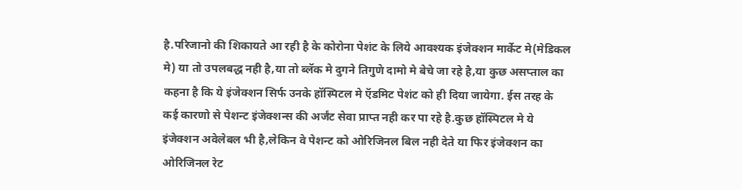है.परिजानो की शिकायते आ रही है के कोरोना पेशंट के लिये आवश्यक इंजेक्शन मार्केट मे(मेडिकल मे) या तो उपलबद्ध नही है,या तो ब्लॅक मे दुगने तिगुणे दामो मे बेचे जा रहे है,या कुछ असप्ताल का कहना है कि ये इंजेक्शन सिर्फ उनके हॉस्पिटल मे ऍडमिट पेशंट को ही दिया जायेगा. ईस तरह के कई कारणो से पेशन्ट इंजेक्शन्स की अर्जंट सेवा प्राप्त नही कर पा रहे है.कुछ हॉस्पिटल मे ये इंजेक्शन अवेलेबल भी है,लेकिन वे पेशन्ट को ओरिजिनल बिल नही देते या फिर इंजेक्शन का ओरिजिनल रेट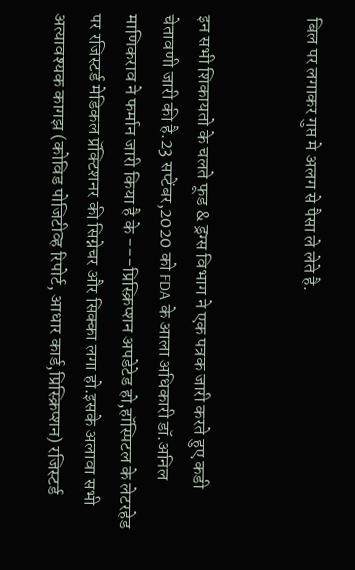बिल पर लगाकर गुप्त मे अलग से पैसा ले लेते है.


इन सभी शिकायतो के चलते फूड & ड्रग्स विभाग ने एक पत्रक जारी करते हुए कडी चेतावणी जारी की है.23 सप्टेंबर,2020 को FDA के आला अधिकारी डॉ.अनिल माणिकराव ने फर्मान जारी किया है के ---प्रिस्क्रिप्शन अपडेटेड हो,हॉस्पिटल के लेटरहेड पर रजिस्टर्ड मेडिकल प्रॅक्टिशनर की सिग्नेचर और सिक्का लगा हो.इसके अलावा सभी अत्यावश्यक कागझ (कोविड पोजिटीव्ह रिपोर्ट, आधार कार्ड,प्रिस्क्रिप्शन) रजिस्टर्ड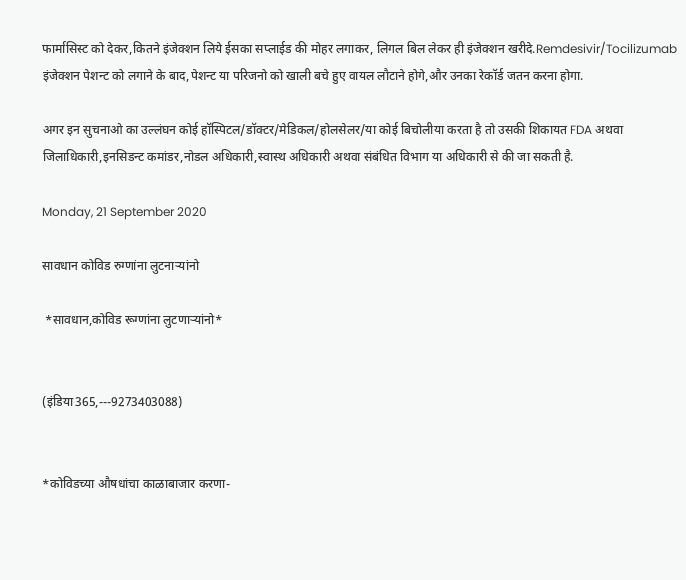फार्मासिस्ट को देकर,कितने इंजेक्शन लिये ईसका सप्लाईड की मोहर लगाकर, लिगल बिल लेकर ही इंजेक्शन खरीदे.Remdesivir/Tocilizumab इंजेक्शन पेशन्ट को लगाने के बाद,पेशन्ट या परिजनो को खाली बचे हुए वायल लौटाने होगे,और उनका रेकॉर्ड जतन करना होगा.

अगर इन सुचनाओ का उल्लंघन कोई हॉस्पिटल/डॉक्टर/मेडिकल/होलसेलर/या कोई बिचोलीया करता है तो उसकी शिकायत FDA अथवा जिलाधिकारी,इनसिडन्ट कमांडर,नोडल अधिकारी,स्वास्थ अधिकारी अथवा संबंधित विभाग या अधिकारी से की जा सकती है.

Monday, 21 September 2020

सावधान कोविड रुग्णांना लुटनाऱ्यांनो

 *सावधान,कोविड रूग्णांना लुटणाऱ्यांनो*


(इंडिया365,---9273403088)


*कोविडच्या औषधांचा काळाबाजार करणा-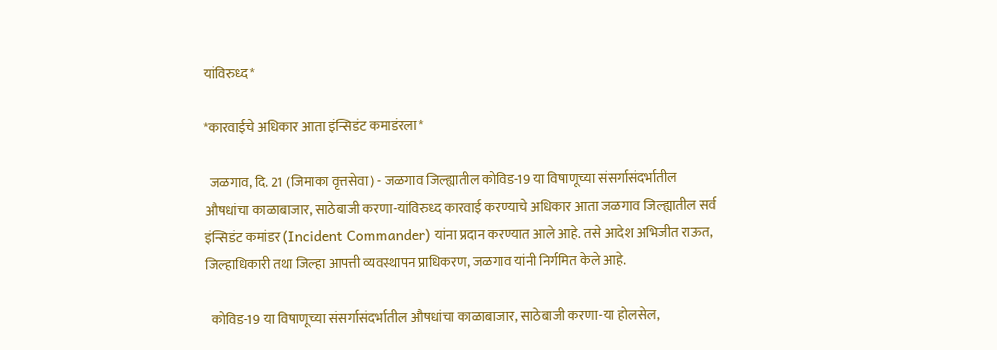यांविरुध्द*

*कारवाईचे अधिकार आता इंन्सिडंट कमाडंरला*

  जळगाव, दि. 21 (जिमाका वृत्तसेवा) - जळगाव जिल्ह्यातील कोविड-19 या विषाणूच्या संसर्गासंदर्भातील औषधांचा काळाबाजार, साठेबाजी करणा-यांविरुध्द कारवाई करण्याचे अधिकार आता जळगाव जिल्ह्यातील सर्व इंन्सिडंट कमांडर (Incident Commander) यांना प्रदान करण्यात आले आहे. तसे आदेश अभिजीत राऊत, जिल्हाधिकारी तथा जिल्हा आपत्ती व्यवस्थापन प्राधिकरण, जळगाव यांनी निर्गमित केले आहे.

  कोविड-19 या विषाणूच्या संसर्गासंदर्भातील औषधांचा काळाबाजार, साठेबाजी करणा-या होलसेल,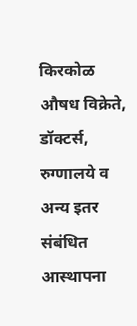किरकोळ औषध विक्रेते, डॉक्टर्स, रुग्णालये व अन्य इतर संबंधित आस्थापना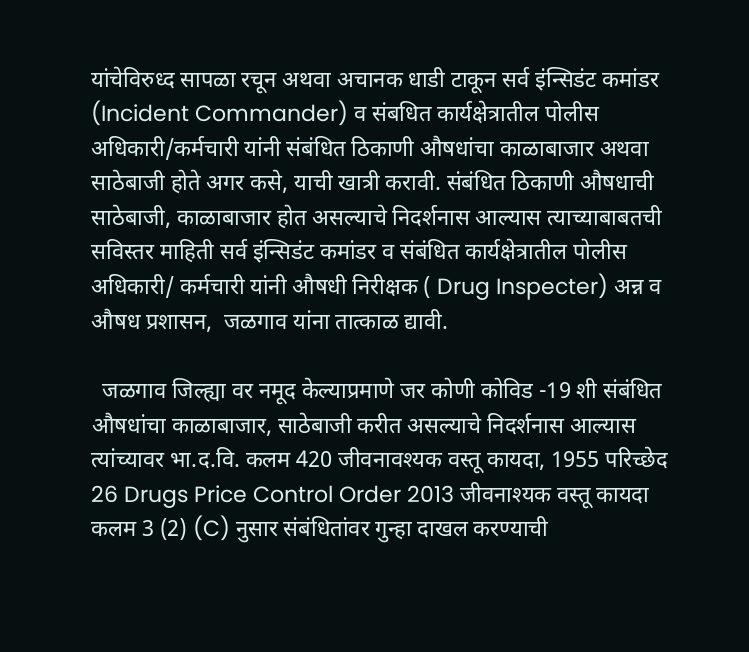यांचेविरुध्द सापळा रचून अथवा अचानक धाडी टाकून सर्व इंन्सिडंट कमांडर (Incident Commander) व संबधित कार्यक्षेत्रातील पोलीस अधिकारी/कर्मचारी यांनी संबंधित ठिकाणी औषधांचा काळाबाजार अथवा साठेबाजी होते अगर कसे, याची खात्री करावी. संबंधित ठिकाणी औषधाची साठेबाजी, काळाबाजार होत असल्याचे निदर्शनास आल्यास त्याच्याबाबतची सविस्तर माहिती सर्व इंन्सिडंट कमांडर व संबंधित कार्यक्षेत्रातील पोलीस अधिकारी/ कर्मचारी यांनी औषधी निरीक्षक ( Drug Inspecter) अन्न व औषध प्रशासन,  जळगाव यांना तात्काळ द्यावी.

  जळगाव जिल्ह्या वर नमूद केल्याप्रमाणे जर कोणी कोविड -19 शी संबंधित औषधांचा काळाबाजार, साठेबाजी करीत असल्याचे निदर्शनास आल्यास त्यांच्यावर भा.द.वि. कलम 420 जीवनावश्यक वस्तू कायदा, 1955 परिच्छेद 26 Drugs Price Control Order 2013 जीवनाश्यक वस्तू कायदा कलम 3 (2) (C) नुसार संबंधितांवर गुन्हा दाखल करण्याची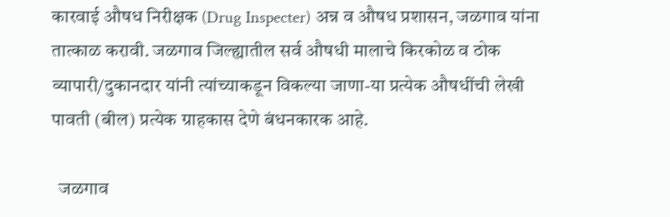कारवाई औषध निरीक्षक (Drug Inspecter) अन्न व औषध प्रशासन, जळगाव यांना तात्काळ करावी. जळगाव जिल्ह्यातील सर्व औषधी मालाचे किरकोळ व ठोक व्यापारी/दुकानदार यांनी त्यांच्याकडून विकल्या जाणा-या प्रत्येक औषधींची लेखी  पावती (बील) प्रत्येक ग्राहकास देणे बंधनकारक आहे.

  जळगाव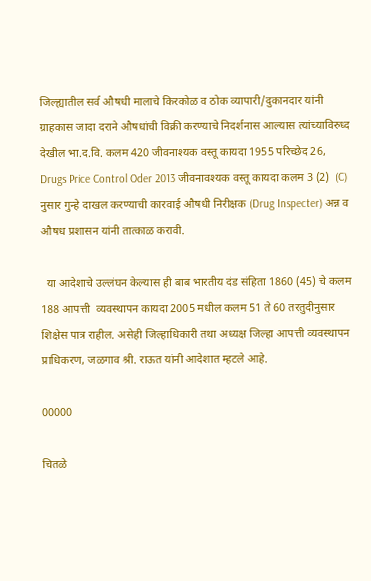जिल्ह्यातील सर्व औषधी मालाचे किरकोळ व ठोक व्यापारी/दुकानदार यांनी ग्राहकास जादा दराने औषधांची विक्री करण्याचे निदर्शनास आल्यास त्यांच्याविरुध्द देखील भा.द.वि. कलम 420 जीवनाश्यक वस्तू कायदा 1955 परिच्छेद 26, Drugs Price Control Oder 2013 जीवनावश्यक वस्तू कायदा कलम 3 (2)  (C) नुसार गुन्हे दाखल करण्याची कारवाई औषधी निरीक्षक (Drug Inspecter) अन्न व औषध प्रशासन यांनी तात्काळ करावी.

  या आदेशाचे उल्लंघन केल्यास ही बाब भारतीय दंड संहिता 1860 (45) चे कलम 188 आपत्ती  व्यवस्थापन कायदा 2005 मधील कलम 51 ते 60 तरतुदीनुसार शिक्षेस पात्र राहील. असेही जिल्हाधिकारी तथा अध्यक्ष जिल्हा आपत्ती व्यवस्थापन प्राधिकरण, जळगाव श्री. राऊत यांनी आदेशात म्हटले आहे.

00000

चितळे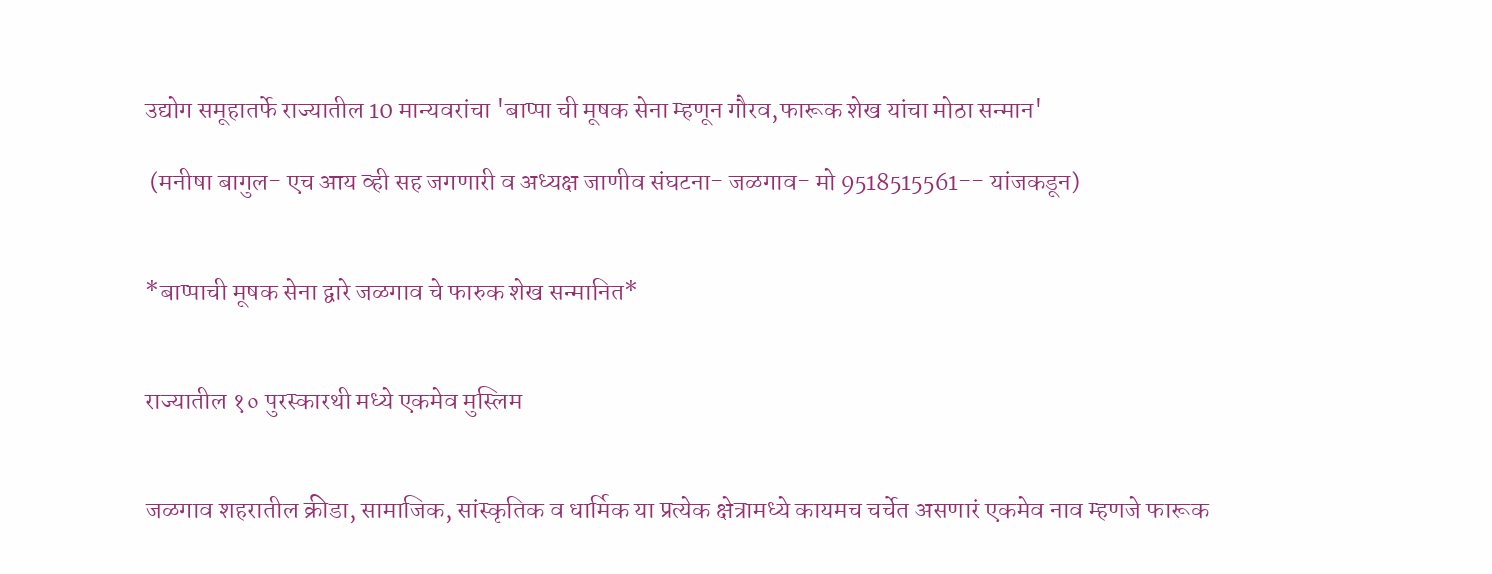उद्योग समूहातर्फे राज्यातील 10 मान्यवरांचा 'बाप्पा ची मूषक सेना म्हणून गौरव,फारूक शेख यांचा मोठा सन्मान'

 (मनीषा बागुल- एच आय व्ही सह जगणारी व अध्यक्ष जाणीव संघटना- जळगाव- मो 9518515561-- यांजकडून)


*बाप्पाची मूषक सेना द्वारे जळगाव चे फारुक शेख सन्मानित*


राज्यातील १० पुरस्कारथी मध्ये एकमेव मुस्लिम


जळगाव शहरातील क्रीडा, सामाजिक, सांस्कृतिक व धार्मिक या प्रत्येक क्षेत्रामध्ये कायमच चर्चेत असणारं एकमेव नाव म्हणजे फारूक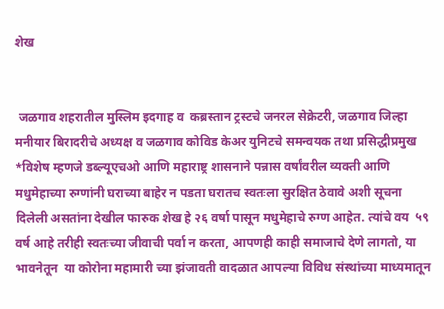शेख


 जळगाव शहरातील मुस्लिम इदगाह व  कब्रस्तान ट्रस्टचे जनरल सेक्रेटरी, जळगाव जिल्हा मनीयार बिरादरीचे अध्यक्ष व जळगाव कोविड केअर युनिटचे समन्वयक तथा प्रसिद्धीप्रमुख *विशेष म्हणजे डब्ल्यूएचओ आणि महाराष्ट्र शासनाने पन्नास वर्षांवरील व्यक्ती आणि मधुमेहाच्या रुग्णांनी घराच्या बाहेर न पडता घरातच स्वतःला सुरक्षित ठेवावे अशी सूचना दिलेली असतांना देखील फारुक शेख हे २६ वर्षा पासून मधुमेहाचे रुग्ण आहेत. त्यांचे वय  ५९ वर्ष आहे तरीही स्वतःच्या जीवाची पर्वा न करता, आपणही काही समाजाचे देणे लागतो, या भावनेतून  या कोरोना महामारी च्या झंजावती वादळात आपल्या विविध संस्थांच्या माध्यमातून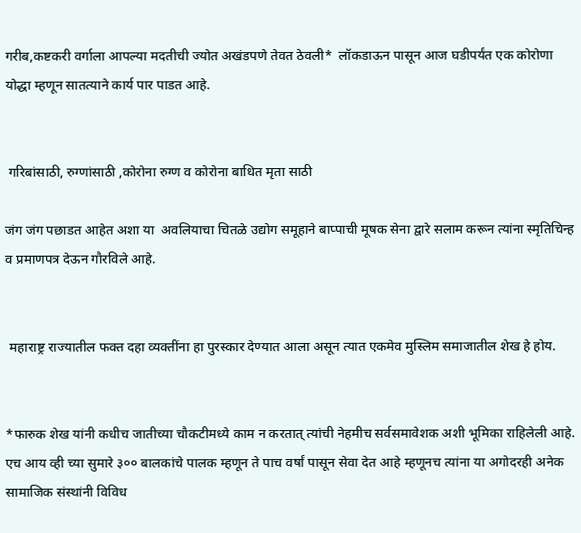गरीब,कष्टकरी वर्गाला आपल्या मदतीची ज्योत अखंडपणे तेवत ठेवली*  लॉकडाऊन पासून आज घडीपर्यंत एक कोरोणा योद्धा म्हणून सातत्याने कार्य पार पाडत आहे.


 गरिबांसाठी, रुग्णांसाठी ,कोरोना रुग्ण व कोरोना बाधित मृता साठी

जंग जंग पछाडत आहेत अशा या  अवलियाचा चितळे उद्योग समूहाने बाप्पाची मूषक सेना द्वारे सलाम करून त्यांना स्मृतिचिन्ह  व प्रमाणपत्र देऊन गौरविले आहे.


 महाराष्ट्र राज्यातील फक्त दहा व्यक्तींना हा पुरस्कार देण्यात आला असून त्यात एकमेव मुस्लिम समाजातील शेख हे होय.


*फारुक शेख यांनी कधीच जातीच्या चौकटीमध्ये काम न करतात् त्यांची नेहमीच सर्वसमावेशक अशी भूमिका राहिलेली आहे. एच आय व्ही च्या सुमारे ३०० बालकांचे पालक म्हणून ते पाच वर्षां पासून सेवा देत आहे म्हणूनच त्यांना या अगोदरही अनेक सामाजिक संस्थांनी विविध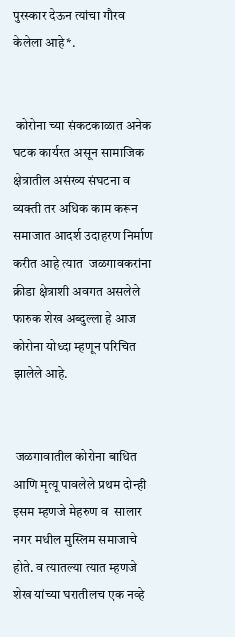पुरस्कार देऊन त्यांचा गौरव केलेला आहे*.


 कोरोना च्या संकटकाळात अनेक घटक कार्यरत असून सामाजिक क्षेत्रातील असंख्य संघटना व व्यक्ती तर अधिक काम करून समाजात आदर्श उदाहरण निर्माण करीत आहे त्यात  जळगावकरांना क्रीडा क्षेत्राशी अवगत असलेले  फारुक शेख अब्दुल्ला हे आज कोरोना योध्दा म्हणून परिचित झालेले आहे.


 जळगावातील कोरोना बाधित आणि मृत्यू पावलेले प्रथम दोन्ही  इसम म्हणजे मेहरुण व  सालार नगर मधील मुस्लिम समाजाचे होते. व त्यातल्या त्यात म्हणजे  शेख यांच्या घरातीलच एक नव्हे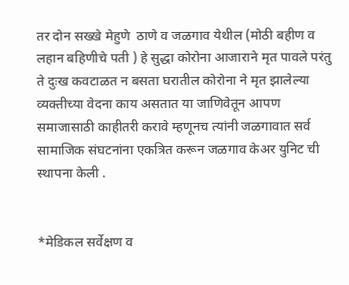तर दोन सख्खे मेहुणे  ठाणे व जळगाव येथील (मोठी बहीण व लहान बहिणीचे पती ) हे सुद्धा कोरोना आजाराने मृत पावले परंतु ते दुःख कवटाळत न बसता घरातील कोरोना ने मृत झालेल्या व्यक्तीच्या वेदना काय असतात या जाणिवेतून आपण समाजासाठी काहीतरी करावे म्हणूनच त्यांनी जळगावात सर्व सामाजिक संघटनांना एकत्रित करून जळगाव केअर युनिट ची स्थापना केली .


*मेडिकल सर्वेक्षण व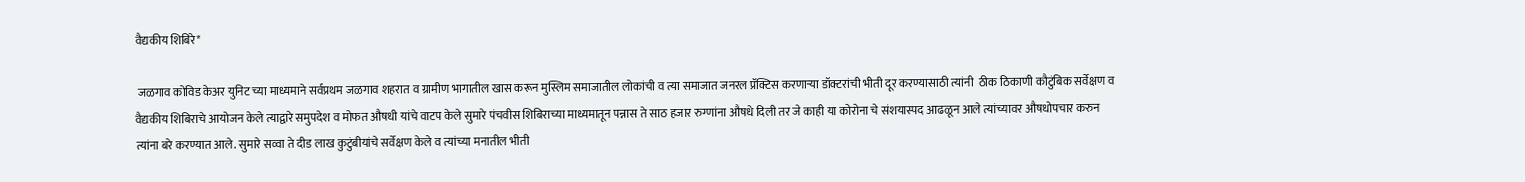वैद्यकीय शिबिरे*

 जळगाव कोविड केअर युनिट च्या माध्यमाने सर्वप्रथम जळगाव शहरात व ग्रामीण भागातील खास करून मुस्लिम समाजातील लोकांची व त्या समाजात जनरल प्रॅक्टिस करणाऱ्या डॉक्टरांची भीती दूर करण्यासाठी त्यांनी  ठीक ठिकाणी कौटुंबिक सर्वेक्षण व वैद्यकीय शिबिराचे आयोजन केले त्याद्वारे समुपदेश व मोफत औषधी यांचे वाटप केले सुमारे पंचवीस शिबिराच्या माध्यमातून पन्नास ते साठ हजार रुग्णांना औषधे दिली तर जे काही या कोरोना चे संशयास्पद आढळून आले त्यांच्यावर औषधोपचार करुन त्यांना बरे करण्यात आले. सुमारे सव्वा ते दीड लाख कुटुंबीयांचे सर्वेक्षण केले व त्यांच्या मनातील भीती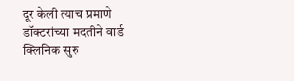दूर केली त्याच प्रमाणे डॉक्टरांच्या मदतीने वार्ड क्लिनिक सुरु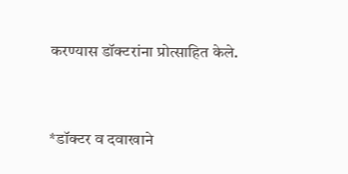करण्यास डॉक्टरांना प्रोत्साहित केले.


*डॉक्टर व दवाखाने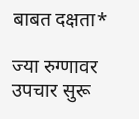बाबत दक्षता*

ज्या रुग्णावर उपचार सुरू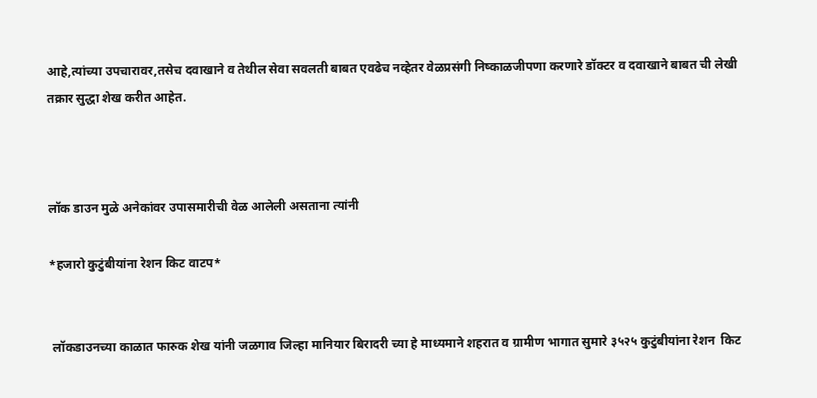आहे,त्यांच्या उपचारावर,तसेच दवाखाने व तेथील सेवा सवलती बाबत एवढेच नव्हेतर वेळप्रसंगी निष्काळजीपणा करणारे डॉक्टर व दवाखाने बाबत ची लेखी तक्रार सुद्धा शेख करीत आहेत.



लॉक डाउन मुळे अनेकांवर उपासमारीची वेळ आलेली असताना त्यांनी

*हजारो कुटुंबीयांना रेशन किट वाटप*


 लॉकडाउनच्या काळात फारुक शेख यांनी जळगाव जिल्हा मानियार बिरादरी च्या हे माध्यमाने शहरात व ग्रामीण भागात सुमारे ३५२५ कुटुंबीयांना रेशन  किट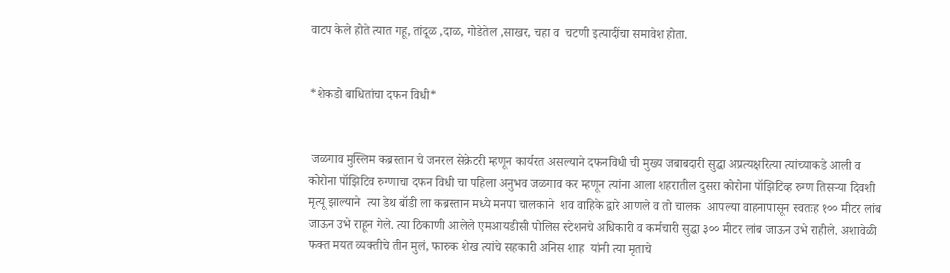वाटप केले होते त्यात गहू, तांदूळ ,दाळ, गोडेतेल ,साखर, चहा व  चटणी इत्यादींचा समावेश होता.


*शेकडो बाधितांचा दफन विधी*


 जळगाव मुस्लिम कब्रस्तान चे जनरल सेक्रेटरी म्हणून कार्यरत असल्याने दफनविधी ची मुख्य जबाबदारी सुद्धा अप्रत्यक्षरित्या त्यांच्याकडे आली व कोरोना पॉझिटिव रुग्णाचा दफन विधी चा पहिला अनुभव जळगाव कर म्हणून त्यांना आला शहरातील दुसरा कोरोना पॉझिटिव्ह रुग्ण तिसऱ्या दिवशी मृत्यू झाल्याने  त्या डेथ बॉडी ला कब्रस्तान मध्ये मनपा चालकाने  शव वाहिके द्वारे आणले व तो चालक  आपल्या वाहनापासून स्वतःह १०० मीटर लांब जाऊन उभे राहून गेले. त्या ठिकाणी आलेले एमआयडीसी पोलिस स्टेशनचे अधिकारी व कर्मचारी सुद्धा ३०० मीटर लांब जाऊन उभे राहीले. अशावेळी फक्त मयत व्यक्तीचे तीन मुलं, फारुक शेख त्यांचे सहकारी अनिस शाह  यांनी त्या मृताचे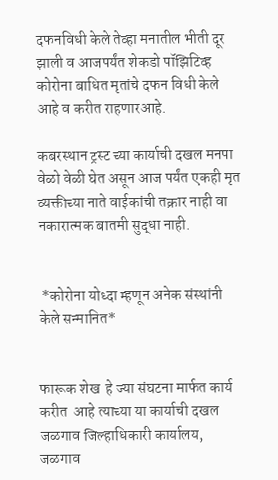दफनविधी केले तेव्हा मनातील भीती दूर झाली व आजपर्यंत शेकडो पॉझिटिव्ह कोरोना बाधित मृतांचे दफन विधी केले आहे व करीत राहणारआहे.

कबरस्थान ट्रस्ट च्या कार्याची दखल मनपा वेळो वेळी घेत असून आज पर्यंत एकही मृत व्यक्तीच्या नाते वाईकांची तक्रार नाही वा नकारात्मक बातमी सुद्धा नाही.


 *कोरोना योध्दा म्हणून अनेक संस्थांनी केले सन्मानित*


फारूक शेख  हे ज्या संघटना मार्फत कार्य करीत  आहे त्याच्या या कार्याची दखल जळगाव जिल्हाधिकारी कार्यालय, जळगाव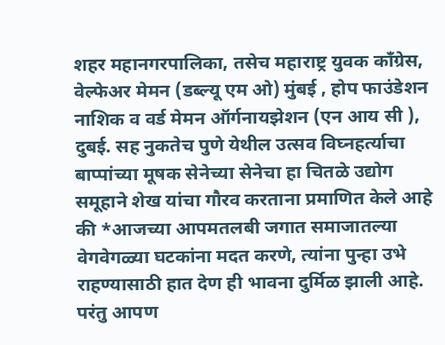शहर महानगरपालिका, तसेच महाराष्ट्र युवक काँग्रेस, वेल्फेअर मेमन (डब्ल्यू एम ओ) मुंबई , होप फाउंडेशन नाशिक व वर्ड मेमन ऑर्गनायझेशन (एन आय सी ), दुबई. सह नुकतेच पुणे येथील उत्सव विघ्नहर्त्याचा बाप्पांच्या मूषक सेनेच्या सेनेचा हा चितळे उद्योग समूहाने शेख यांचा गौरव करताना प्रमाणित केले आहे की *आजच्या आपमतलबी जगात समाजातल्या वेगवेगळ्या घटकांना मदत करणे, त्यांना पुन्हा उभे राहण्यासाठी हात देण ही भावना दुर्मिळ झाली आहे. परंतु आपण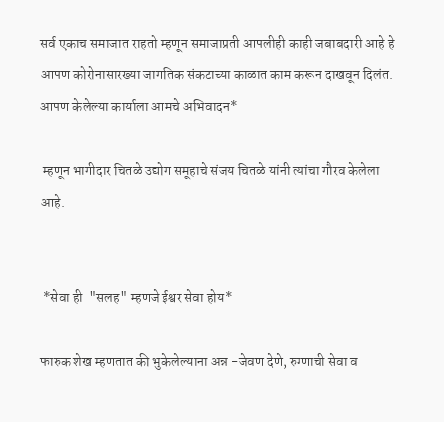सर्व एकाच समाजात राहतो म्हणून समाजाप्रती आपलीही काही जबाबदारी आहे हे आपण कोरोनासारख्या जागतिक संकटाच्या काळात काम करून दाखवून दिलंत. आपण केलेल्या कार्याला आमचे अभिवादन*

 म्हणून भागीदार चितळे उद्योग समूहाचे संजय चितळे यांनी त्यांचा गौरव केलेला आहे.


 *सेवा ही  "सलह" म्हणजे ईश्वर सेवा होय*

फारुक शेख म्हणतात की भुकेलेल्याना अन्न -जेवण देणे, रुग्णाची सेवा व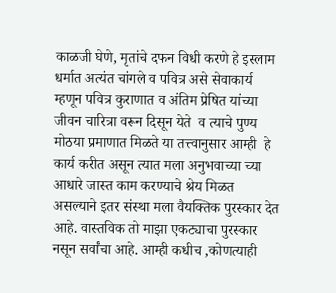काळजी घेणे, मृतांचे दफन विधी करणे हे इस्लाम धर्मात अत्यंत चांगले व पवित्र असे सेवाकार्य म्हणून पवित्र कुराणात व अंतिम प्रेषित यांच्या जीवन चारित्रा वरून दिसून येते  व त्याचे पुण्य मोठया प्रमाणात मिळते या तत्त्वानुसार आम्ही  हे कार्य करीत असून त्यात मला अनुभवाच्या च्या आधारे जास्त काम करण्याचे श्रेय मिळत असल्याने इतर संस्था मला वैयक्तिक पुरस्कार देत आहे. वास्तविक तो माझा एकट्याचा पुरस्कार नसून सर्वांचा आहे. आम्ही कधीच ,कोणत्याही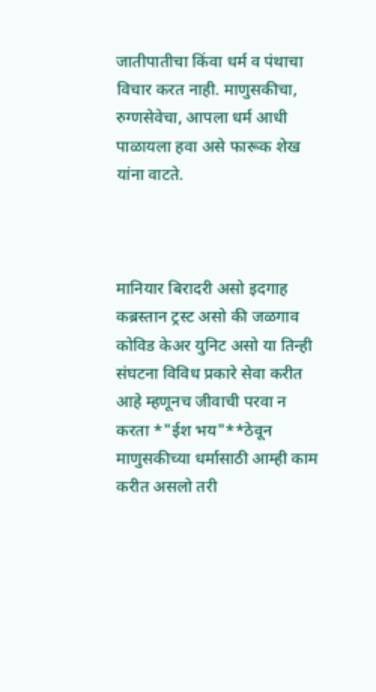जातीपातीचा किंवा धर्म व पंथाचा विचार करत नाही. माणुसकीचा, रुग्णसेवेचा, आपला धर्म आधी पाळायला हवा असे फारूक शेख यांना वाटते.



मानियार बिरादरी असो इदगाह कब्रस्तान ट्रस्ट असो की जळगाव कोविड केअर युनिट असो या तिन्ही संघटना विविध प्रकारे सेवा करीत आहे म्हणूनच जीवाची परवा न करता *"ईश भय"**ठेवून माणुसकीच्या धर्मासाठी आम्ही काम करीत असलो तरी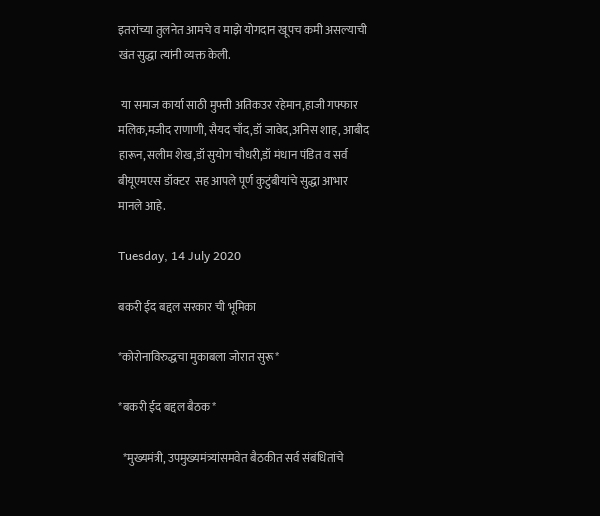इतरांच्या तुलनेत आमचे व माझे योगदान खूपच कमी असल्याची खंत सुद्धा त्यांनी व्यक्त केली.

 या समाज कार्या साठी मुफ्ती अतिकउर रहेमान,हाजी गफ्फार मलिक,मजीद राणाणी, सैयद चाँद,डॉ जावेद,अनिस शाह, आबीद हारून,सलीम शेख,डॉ सुयोग चौधरी,डॉ मंधान पंडित व सर्व बीयूएमएस डॉक्टर  सह आपले पूर्ण कुटुंबीयांचे सुद्धा आभार मानले आहे.

Tuesday, 14 July 2020

बकरी ईद बद्दल सरकार ची भूमिका

*कोरोनाविरुद्धचा मुकाबला जोरात सुरू*

*बकरी ईद बद्दल बैठक*

  *मुख्यमंत्री, उपमुख्यमंत्र्यांसमवेत बैठकीत सर्व संबंधितांचे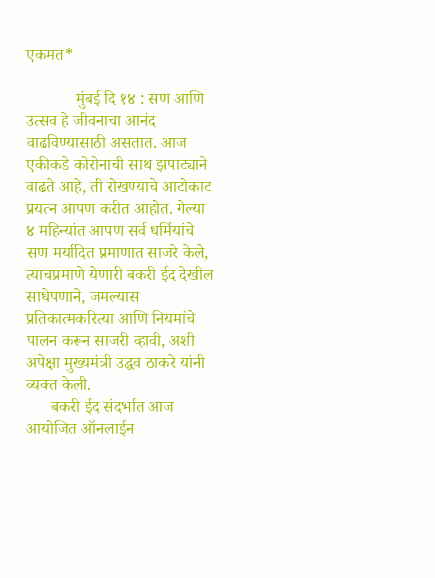एकमत*

            मुंबई दि १४ : सण आणि उत्सव हे जीवनाचा आनंद वाढविण्यासाठी असतात. आज एकीकडे कोरोनाची साथ झपाट्याने वाढते आहे, ती रोखण्याचे आटोकाट प्रयत्न आपण करीत आहोत. गेल्या ४ महिन्यांत आपण सर्व धर्मियांचे सण मर्यादित प्रमाणात साजरे केले, त्याचप्रमाणे येणारी बकरी ईद देखील साधेपणाने, जमल्यास प्रतिकात्मकरित्या आणि नियमांचे पालन करून साजरी व्हावी, अशी अपेक्षा मुख्यमंत्री उद्धव ठाकरे यांनी व्यक्त केली.
      बकरी ईद संदर्भात आज आयोजित ऑनलाईन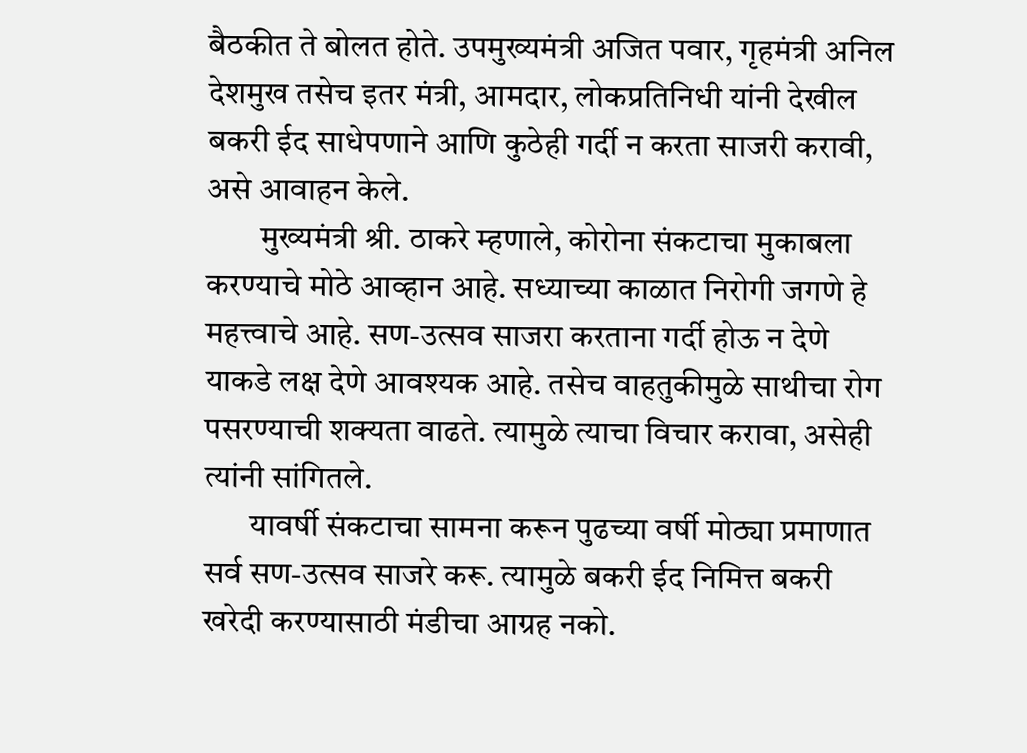बैठकीत ते बोलत होते. उपमुख्यमंत्री अजित पवार, गृहमंत्री अनिल देशमुख तसेच इतर मंत्री, आमदार, लोकप्रतिनिधी यांनी देखील बकरी ईद साधेपणाने आणि कुठेही गर्दी न करता साजरी करावी, असे आवाहन केले.
        मुख्यमंत्री श्री. ठाकरे म्हणाले, कोरोना संकटाचा मुकाबला करण्याचे मोठे आव्हान आहे. सध्याच्या काळात निरोगी जगणे हे महत्त्वाचे आहे. सण-उत्सव साजरा करताना गर्दी होऊ न देणे याकडे लक्ष देणे आवश्यक आहे. तसेच वाहतुकीमुळे साथीचा रोग पसरण्याची शक्यता वाढते. त्यामुळे त्याचा विचार करावा, असेही त्यांनी सांगितले.
       यावर्षी संकटाचा सामना करून पुढच्या वर्षी मोठ्या प्रमाणात सर्व सण-उत्सव साजरे करू. त्यामुळे बकरी ईद निमित्त बकरी खरेदी करण्यासाठी मंडीचा आग्रह नको.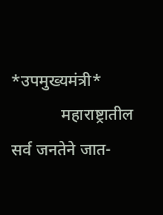*उपमुख्यमंत्री*
            महाराष्ट्रातील सर्व जनतेने जात-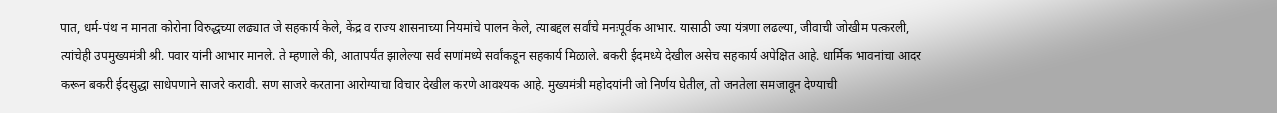पात, धर्म-पंथ न मानता कोरोना विरुद्धच्या लढ्यात जे सहकार्य केले, केंद्र व राज्य शासनाच्या नियमांचे पालन केले, त्याबद्दल सर्वांचे मनःपूर्वक आभार. यासाठी ज्या यंत्रणा लढल्या, जीवाची जोखीम पत्करली, त्यांचेही उपमुख्यमंत्री श्री. पवार यांनी आभार मानले. ते म्हणाले की, आतापर्यंत झालेल्या सर्व सणांमध्ये सर्वांकडून सहकार्य मिळाले. बकरी ईदमध्ये देखील असेच सहकार्य अपेक्षित आहे. धार्मिक भावनांचा आदर करून बकरी ईदसुद्धा साधेपणाने साजरे करावी. सण साजरे करताना आरोग्याचा विचार देखील करणे आवश्यक आहे. मुख्यमंत्री महोदयांनी जो निर्णय घेतील, तो जनतेला समजावून देण्याची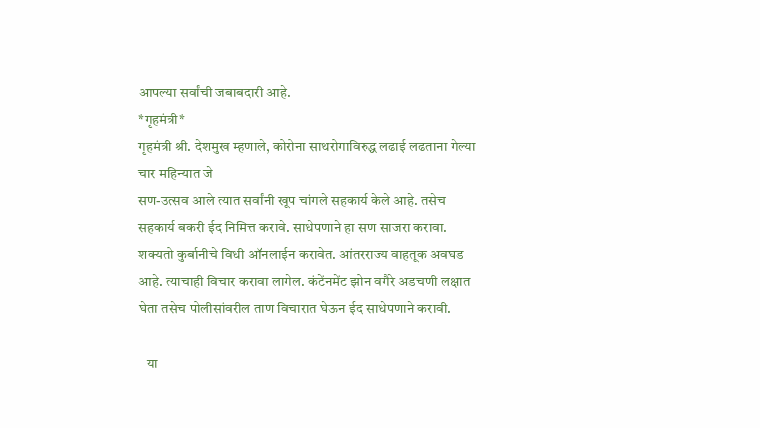आपल्या सर्वांची जबाबदारी आहे.
*गृहमंत्री*
गृहमंत्री श्री. देशमुख म्हणाले, कोरोना साथरोगाविरुद्ध लढाई लढताना गेल्या चार महिन्यात जे
सण-उत्सव आले त्यात सर्वांनी खूप चांगले सहकार्य केले आहे. तसेच सहकार्य बकरी ईद निमित्त करावे. साधेपणाने हा सण साजरा करावा. शक्यतो कुर्बानीचे विधी ऑनलाईन करावेत. आंतरराज्य वाहतूक अवघड आहे. त्याचाही विचार करावा लागेल. कंटेंनमेंट झोन वगैरे अडचणी लक्षात घेता तसेच पोलीसांवरील ताण विचारात घेऊन ईद साधेपणाने करावी.

   या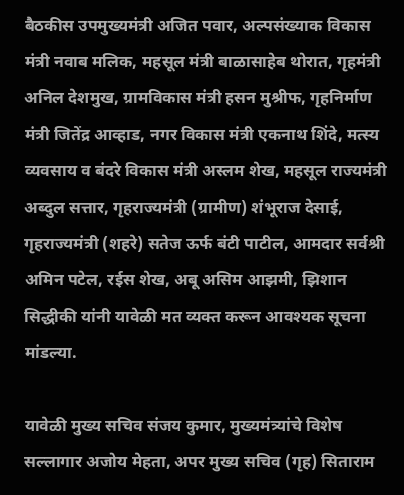बैठकीस उपमुख्यमंत्री अजित पवार, अल्पसंख्याक विकास मंत्री नवाब मलिक, महसूल मंत्री बाळासाहेब थोरात, गृहमंत्री अनिल देशमुख, ग्रामविकास मंत्री हसन मुश्रीफ, गृहनिर्माण मंत्री जितेंद्र आव्हाड, नगर विकास मंत्री एकनाथ शिंदे, मत्स्य व्यवसाय व बंदरे विकास मंत्री अस्लम शेख, महसूल राज्यमंत्री अब्दुल सत्तार, गृहराज्यमंत्री (ग्रामीण) शंभूराज देसाई, गृहराज्यमंत्री (शहरे) सतेज ऊर्फ बंटी पाटील, आमदार सर्वश्री अमिन पटेल, रईस शेख, अबू असिम आझमी, झिशान सिद्धीकी यांनी यावेळी मत व्यक्त करून आवश्यक सूचना मांडल्या.

यावेळी मुख्य सचिव संजय कुमार, मुख्यमंत्र्यांचे विशेष सल्लागार अजोय मेहता, अपर मुख्य सचिव (गृह) सिताराम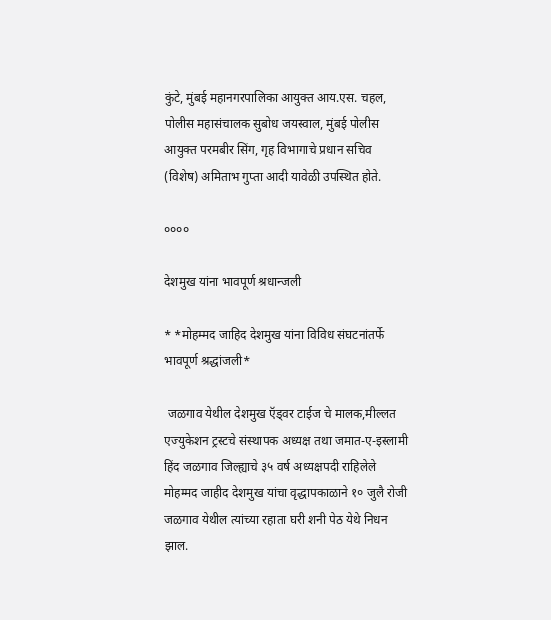कुंटे, मुंबई महानगरपालिका आयुक्त आय.एस. चहल, पोलीस महासंचालक सुबोध जयस्वाल, मुंबई पोलीस आयुक्त परमबीर सिंग, गृह विभागाचे प्रधान सचिव (विशेष) अमिताभ गुप्ता आदी यावेळी उपस्थित होते.

००००

देशमुख यांना भावपूर्ण श्रधान्जली

* *मोहम्मद जाहिद देशमुख यांना विविध संघटनांतर्फे भावपूर्ण श्रद्धांजली*

 जळगाव येथील देशमुख ऍड्वर टाईज चे मालक,मील्लत एज्युकेशन ट्रस्टचे संस्थापक अध्यक्ष तथा जमात-ए-इस्लामी हिंद जळगाव जिल्ह्याचे ३५ वर्ष अध्यक्षपदी राहिलेले मोहम्मद जाहीद देशमुख यांचा वृद्धापकाळाने १० जुलै रोजी जळगाव येथील त्यांच्या रहाता घरी शनी पेठ येथे निधन झाल.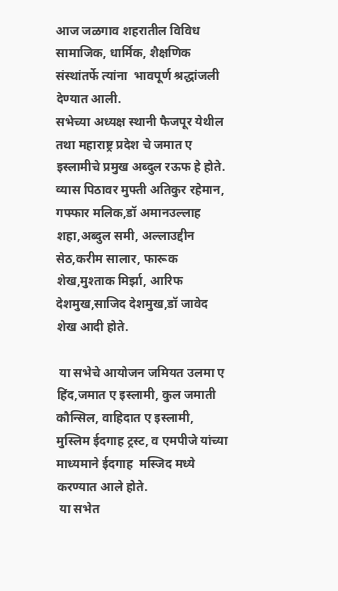आज जळगाव शहरातील विविध सामाजिक, धार्मिक, शैक्षणिक संस्थांतर्फे त्यांना  भावपूर्ण श्रद्धांजली देण्यात आली.
सभेच्या अध्यक्ष स्थानी फैजपूर येथील तथा महाराष्ट्र प्रदेश चे जमात ए इस्लामीचे प्रमुख अब्दुल रऊफ हे होते.
व्यास पिठावर मुफ्ती अतिकुर रहेमान, गफ्फार मलिक,डॉ अमानउल्लाह शहा,अब्दुल समी, अल्लाउद्दीन सेठ,करीम सालार, फारूक शेख,मुश्ताक मिर्झा, आरिफ देशमुख,साजिद देशमुख,डॉ जावेद शेख आदी होते.

 या सभेचे आयोजन जमियत उलमा ए हिंद,जमात ए इस्लामी, कुल जमाती कौन्सिल, वाहिदात ए इस्लामी, मुस्लिम ईदगाह ट्रस्ट, व एमपीजे यांच्या माध्यमाने ईदगाह  मस्जिद मध्ये करण्यात आले होते.
 या सभेत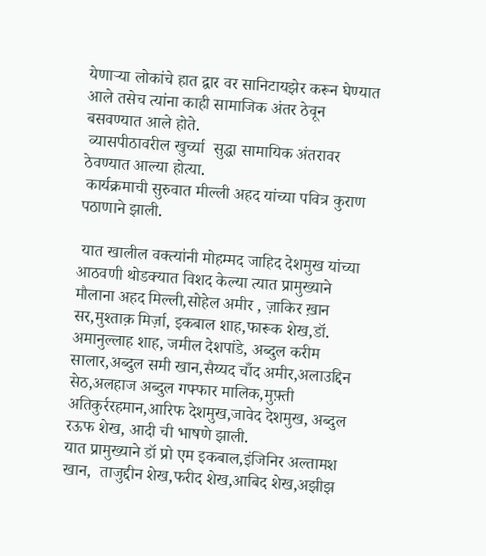येणाऱ्या लोकांचे हात द्वार वर सानिटायझेर करून घेण्यात आले तसेच त्यांना काही सामाजिक अंतर ठेवून बसवण्यात आले होते.
 व्यासपीठावरील खुर्च्या  सुद्धा सामायिक अंतरावर ठेवण्यात आल्या होत्या.
 कार्यक्रमाची सुरुवात मील्ली अहद यांच्या पवित्र कुराण पठाणाने झाली.

 यात खालील वक्त्यांनी मोहम्मद जाहिद देशमुख यांच्या आठवणी थोडक्यात विशद केल्या त्यात प्रामुख्याने मौलाना अहद मिल्ली,सोहेल अमीर , ज़ाकिर ख़ान सर,मुश्ताक़ मिर्ज़ा, इकबाल शाह,फारूक शेख,डॉ. अमानुल्लाह शाह, जमील देशपांडे, अब्दुल करीम सालार,अब्दुल समी खान,सैय्यद चाँद अमीर,अलाउद्दिन सेठ,अलहाज अब्दुल गफ्फार मालिक,मुफ़्ती अतिकुर्ररहमान,आरिफ देशमुख,जावेद देशमुख, अब्दुल रऊफ शेख, आदी ची भाषणे झाली.
यात प्रामुख्याने डॉ प्रो एम इकबाल,इंजिनिर अल्तामश खान,  ताजुद्दीन शेख,फरीद शेख,आबिद शेख,अझीझ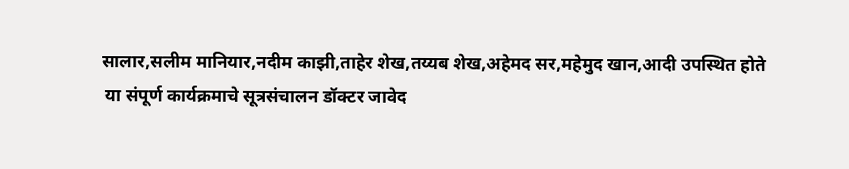सालार,सलीम मानियार,नदीम काझी,ताहेर शेख,तय्यब शेख,अहेमद सर,महेमुद खान,आदी उपस्थित होते
 या संपूर्ण कार्यक्रमाचे सूत्रसंचालन डॉक्टर जावेद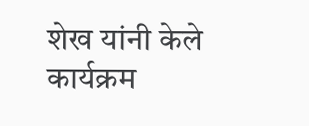शेख यांनी केले कार्यक्रम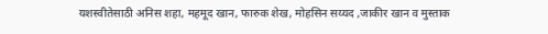यशस्वीतेसाठी अनिस शहा, महमूद खान, फारुक शेख, मोहसिन सय्यद ,जाकीर खान व मुस्ताक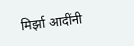मिर्झा आदींनी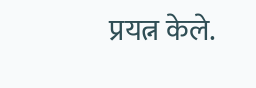प्रयत्न केले.